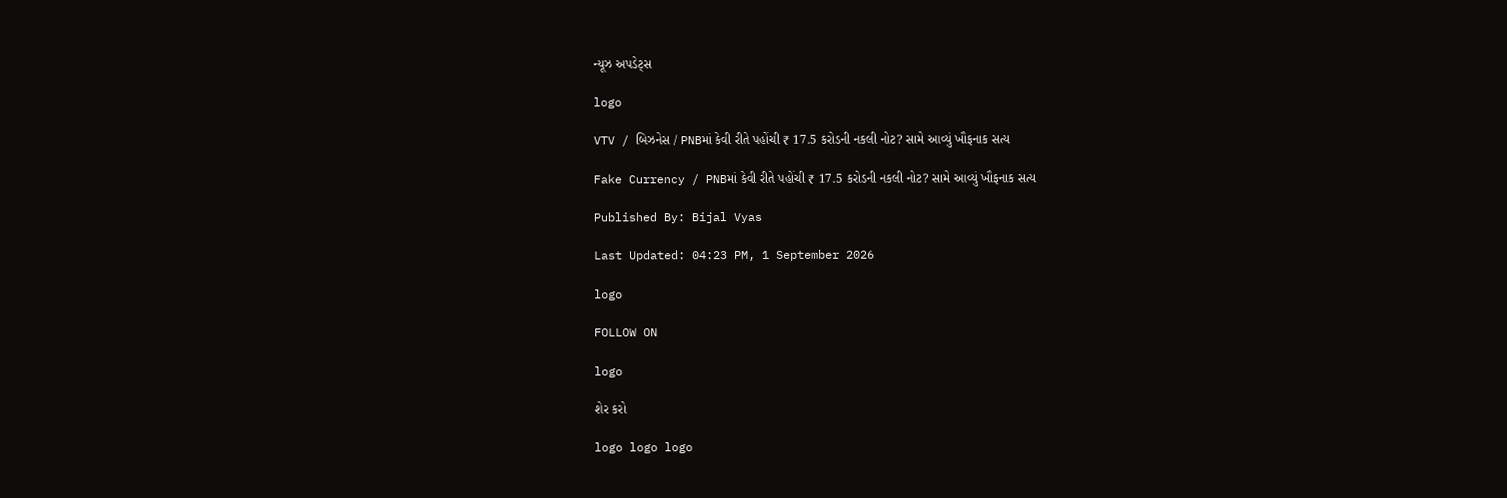ન્યૂઝ અપડેટ્સ

logo

VTV / બિઝનેસ / PNBમાં કેવી રીતે પહોંચી ₹ 17.5 કરોડની નકલી નોટ? સામે આવ્યું ખૌફનાક સત્ય

Fake Currency / PNBમાં કેવી રીતે પહોંચી ₹ 17.5 કરોડની નકલી નોટ? સામે આવ્યું ખૌફનાક સત્ય

Published By: Bijal Vyas

Last Updated: 04:23 PM, 1 September 2026

logo

FOLLOW ON

logo

શેર કરો

logo logo logo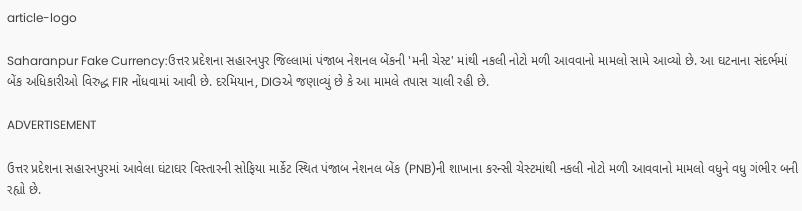article-logo

Saharanpur Fake Currency:ઉત્તર પ્રદેશના સહારનપુર જિલ્લામાં પંજાબ નેશનલ બેંકની 'મની ચેસ્ટ' માંથી નકલી નોટો મળી આવવાનો મામલો સામે આવ્યો છે. આ ઘટનાના સંદર્ભમાં બેંક અધિકારીઓ વિરુદ્ધ FIR નોંધવામાં આવી છે. દરમિયાન, DIGએ જણાવ્યું છે કે આ મામલે તપાસ ચાલી રહી છે.

ADVERTISEMENT

ઉત્તર પ્રદેશના સહારનપુરમાં આવેલા ઘંટાઘર વિસ્તારની સોફિયા માર્કેટ સ્થિત પંજાબ નેશનલ બેંક (PNB)ની શાખાના કરન્સી ચેસ્ટમાંથી નકલી નોટો મળી આવવાનો મામલો વધુને વધુ ગંભીર બની રહ્યો છે.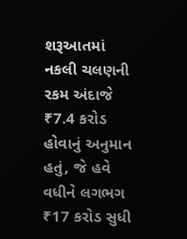શરૂઆતમાં નકલી ચલણની રકમ અંદાજે ₹7.4 કરોડ હોવાનું અનુમાન હતું, જે હવે વધીને લગભગ ₹17 કરોડ સુધી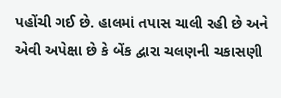પહોંચી ગઈ છે. હાલમાં તપાસ ચાલી રહી છે અને એવી અપેક્ષા છે કે બેંક દ્વારા ચલણની ચકાસણી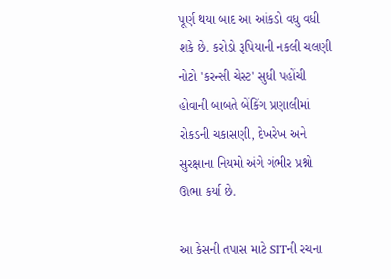પૂર્ણ થયા બાદ આ આંકડો વધુ વધી શકે છે. કરોડો રૂપિયાની નકલી ચલણી નોટો 'કરન્સી ચેસ્ટ' સુધી પહોંચી હોવાની બાબતે બેંકિંગ પ્રણાલીમાં રોકડની ચકાસણી, દેખરેખ અને સુરક્ષાના નિયમો અંગે ગંભીર પ્રશ્નો ઊભા કર્યા છે.

આ કેસની તપાસ માટે SITની રચના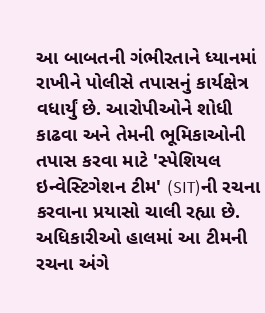આ બાબતની ગંભીરતાને ધ્યાનમાં રાખીને પોલીસે તપાસનું કાર્યક્ષેત્ર વધાર્યું છે. આરોપીઓને શોધી કાઢવા અને તેમની ભૂમિકાઓની તપાસ કરવા માટે 'સ્પેશિયલ ઇન્વેસ્ટિગેશન ટીમ' (SIT)ની રચના કરવાના પ્રયાસો ચાલી રહ્યા છે. અધિકારીઓ હાલમાં આ ટીમની રચના અંગે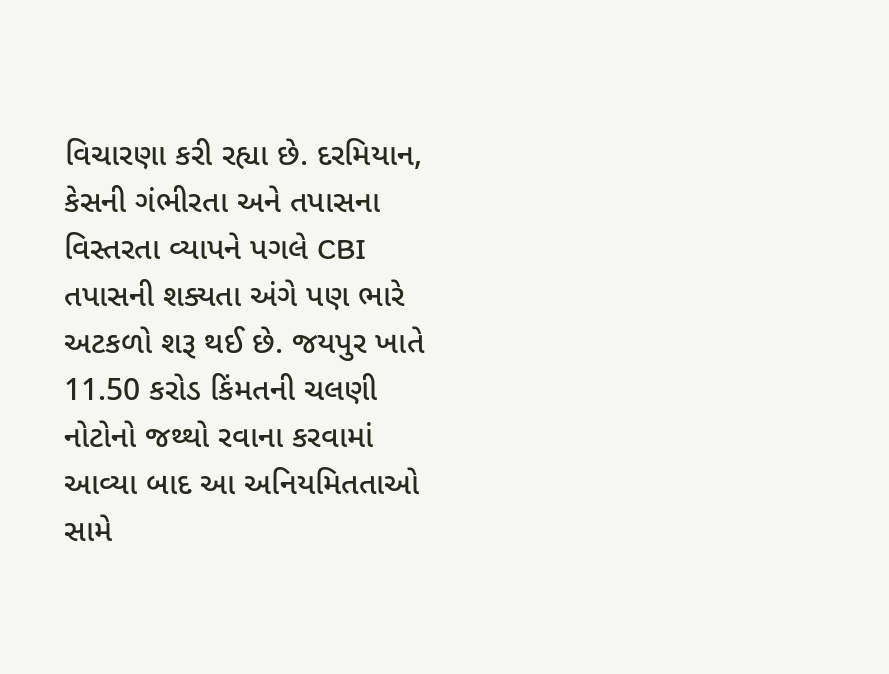વિચારણા કરી રહ્યા છે. દરમિયાન, કેસની ગંભીરતા અને તપાસના વિસ્તરતા વ્યાપને પગલે CBI તપાસની શક્યતા અંગે પણ ભારે અટકળો શરૂ થઈ છે. જયપુર ખાતે 11.50 કરોડ કિંમતની ચલણી નોટોનો જથ્થો રવાના કરવામાં આવ્યા બાદ આ અનિયમિતતાઓ સામે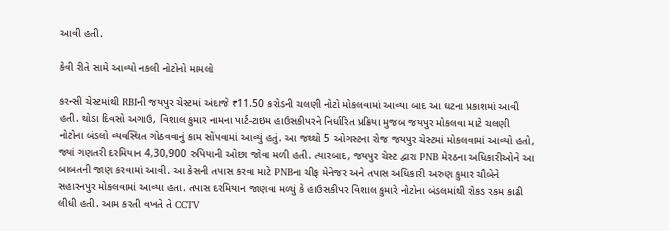આવી હતી.

કેવી રીતે સામે આવ્યો નકલી નોટોનો મામલો

કરન્સી ચેસ્ટમાંથી RBIની જયપુર ચેસ્ટમાં અંદાજે ₹11.50 કરોડની ચલણી નોટો મોકલવામાં આવ્યા બાદ આ ઘટના પ્રકાશમાં આવી હતી. થોડા દિવસો અગાઉ, વિશાલ કુમાર નામના પાર્ટ-ટાઇમ હાઉસકીપરને નિર્ધારિત પ્રક્રિયા મુજબ જયપુર મોકલવા માટે ચલણી નોટોના બંડલો વ્યવસ્થિત ગોઠવવાનું કામ સોંપવામાં આવ્યું હતું. આ જથ્થો 5 ઓગસ્ટના રોજ જયપુર ચેસ્ટમાં મોકલવામાં આવ્યો હતો, જ્યાં ગણતરી દરમિયાન 4,30,900 રુપિયાની ઓછા જોવા મળી હતી. ત્યારબાદ, જયપુર ચેસ્ટ દ્વારા PNB મેરઠના અધિકારીઓને આ બાબતની જાણ કરવામાં આવી. આ કેસની તપાસ કરવા માટે PNBના ચીફ મેનેજર અને તપાસ અધિકારી અરુણ કુમાર ચૌબેને સહારનપુર મોકલવામાં આવ્યા હતા. તપાસ દરમિયાન જાણવા મળ્યું કે હાઉસકીપર વિશાલ કુમારે નોટોના બંડલમાંથી રોકડ રકમ કાઢી લીધી હતી. આમ કરતી વખતે તે CCTV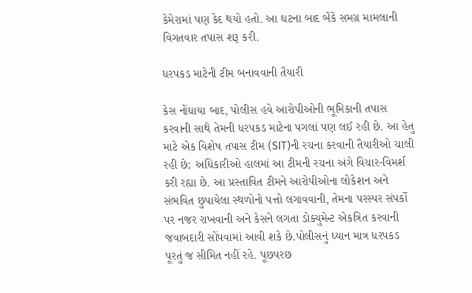કેમેરામાં પણ કેદ થયો હતો. આ ઘટના બાદ બેંકે સમગ્ર મામલાની વિગતવાર તપાસ શરૂ કરી.

ધરપકડ માટેની ટીમ બનાવવાની તૈયારી

કેસ નોંધાયા બાદ, પોલીસ હવે આરોપીઓની ભૂમિકાની તપાસ કરવાની સાથે તેમની ધરપકડ માટેના પગલાં પણ લઈ રહી છે. આ હેતુ માટે એક વિશેષ તપાસ ટીમ (SIT)ની રચના કરવાની તૈયારીઓ ચાલી રહી છે; અધિકારીઓ હાલમાં આ ટીમની રચના અંગે વિચાર-વિમર્શ કરી રહ્યા છે. આ પ્રસ્તાવિત ટીમને આરોપીઓના લોકેશન અને સંભવિત છુપાયેલા સ્થળોનો પત્તો લગાવવાની, તેમના પરસ્પર સંપર્કો પર નજર રાખવાની અને કેસને લગતા ડોક્યુમેન્ટ એકત્રિત કરવાની જવાબદારી સોંપવામાં આવી શકે છે.પોલીસનું ધ્યાન માત્ર ધરપકડ પૂરતું જ સીમિત નહીં રહે. પૂછપરછ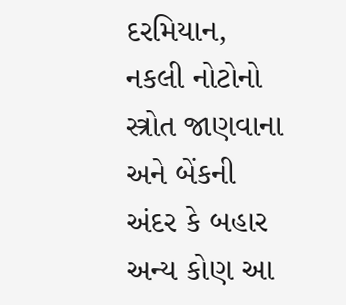દરમિયાન, નકલી નોટોનો સ્ત્રોત જાણવાના અને બેંકની અંદર કે બહાર અન્ય કોણ આ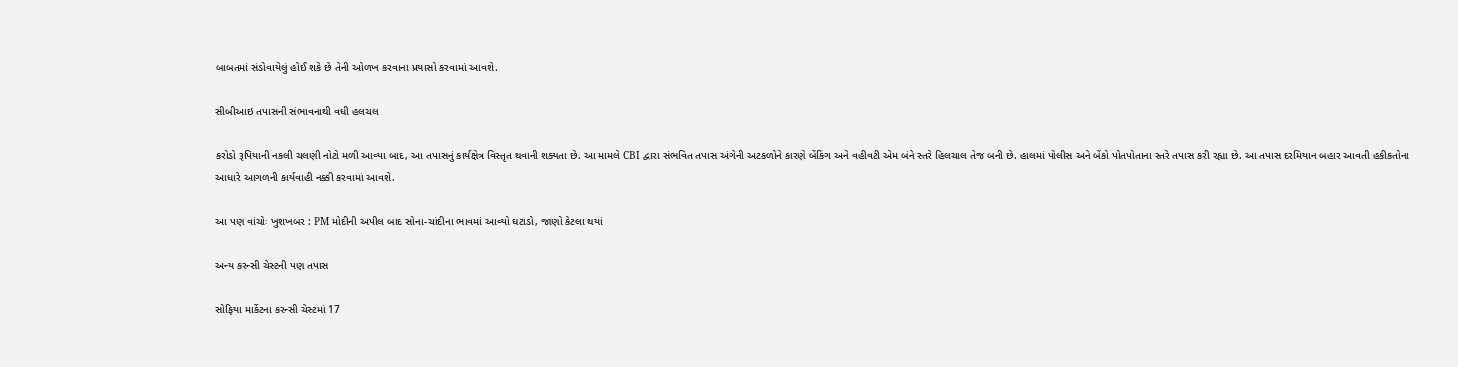બાબતમાં સંડોવાયેલું હોઈ શકે છે તેની ઓળખ કરવાના પ્રયાસો કરવામાં આવશે.

સીબીઆઇ તપાસની સંભાવનાથી વધી હલચલ

કરોડો રૂપિયાની નકલી ચલણી નોટો મળી આવ્યા બાદ, આ તપાસનું કાર્યક્ષેત્ર વિસ્તૃત થવાની શક્યતા છે. આ મામલે CBI દ્વારા સંભવિત તપાસ અંગેની અટકળોને કારણે બેંકિંગ અને વહીવટી એમ બંને સ્તરે હિલચાલ તેજ બની છે. હાલમાં પોલીસ અને બેંકો પોતપોતાના સ્તરે તપાસ કરી રહ્યા છે. આ તપાસ દરમિયાન બહાર આવતી હકીકતોના આધારે આગળની કાર્યવાહી નક્કી કરવામાં આવશે.

આ પણ વાંચોઃ ખુશખબર : PM મોદીની અપીલ બાદ સોના-ચાંદીના ભાવમાં આવ્યો ઘટાડો, જાણો કેટલા થયાં

અન્ય કરન્સી ચેસ્ટની પણ તપાસ

સોફિયા માર્કેટના કરન્સી ચેસ્ટમાં 17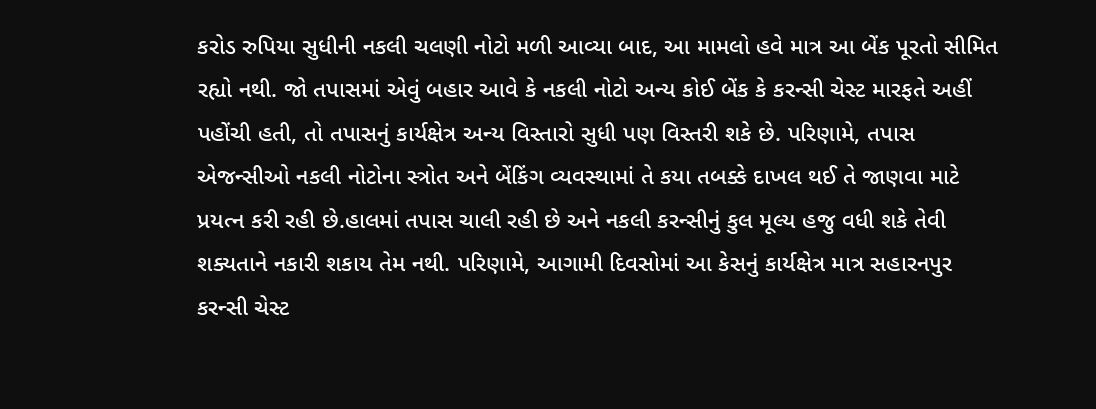કરોડ રુપિયા સુધીની નકલી ચલણી નોટો મળી આવ્યા બાદ, આ મામલો હવે માત્ર આ બેંક પૂરતો સીમિત રહ્યો નથી. જો તપાસમાં એવું બહાર આવે કે નકલી નોટો અન્ય કોઈ બેંક કે કરન્સી ચેસ્ટ મારફતે અહીં પહોંચી હતી, તો તપાસનું કાર્યક્ષેત્ર અન્ય વિસ્તારો સુધી પણ વિસ્તરી શકે છે. પરિણામે, તપાસ એજન્સીઓ નકલી નોટોના સ્ત્રોત અને બેંકિંગ વ્યવસ્થામાં તે કયા તબક્કે દાખલ થઈ તે જાણવા માટે પ્રયત્ન કરી રહી છે.હાલમાં તપાસ ચાલી રહી છે અને નકલી કરન્સીનું કુલ મૂલ્ય હજુ વધી શકે તેવી શક્યતાને નકારી શકાય તેમ નથી. પરિણામે, આગામી દિવસોમાં આ કેસનું કાર્યક્ષેત્ર માત્ર સહારનપુર કરન્સી ચેસ્ટ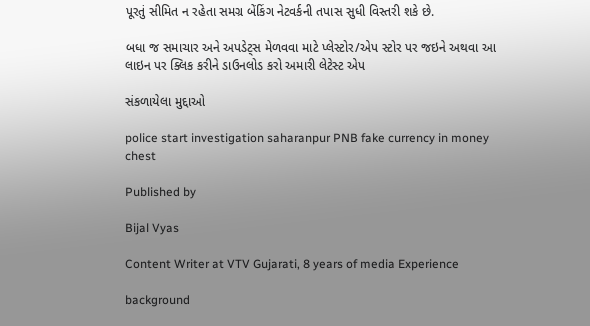પૂરતું સીમિત ન રહેતા સમગ્ર બેંકિંગ નેટવર્કની તપાસ સુધી વિસ્તરી શકે છે.

બધા જ સમાચાર અને અપડેટ્સ મેળવવા માટે પ્લેસ્ટોર/એપ સ્ટોર પર જઇને અથવા આ લાઇન પર ક્લિક કરીને ડાઉનલોડ કરો અમારી લેટેસ્ટ એપ

સંકળાયેલા મુદ્દાઓ

police start investigation saharanpur PNB fake currency in money chest

Published by

Bijal Vyas

Content Writer at VTV Gujarati, 8 years of media Experience

background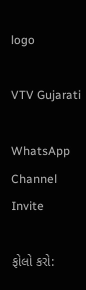logo

VTV Gujarati

WhatsApp Channel Invite

ફોલો કરો: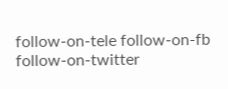follow-on-tele follow-on-fb follow-on-twitter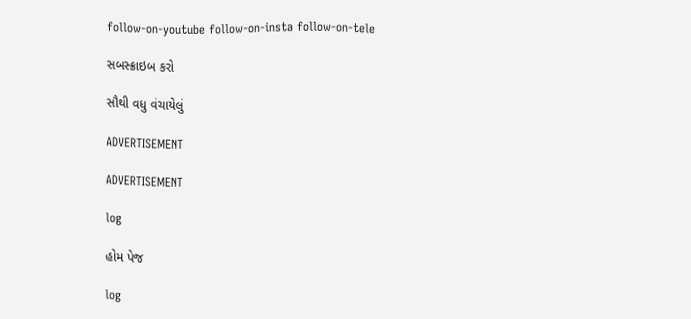follow-on-youtube follow-on-insta follow-on-tele

સબસ્ક્રાઇબ કરો

સૌથી વધુ વંચાયેલું

ADVERTISEMENT

ADVERTISEMENT

log

હોમ પેજ

log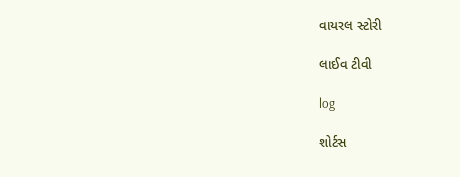વાયરલ સ્ટોરી

લાઈવ ટીવી

log

શોર્ટસ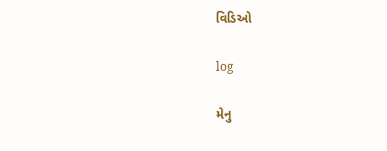વિડિઓ

log

મેનુ